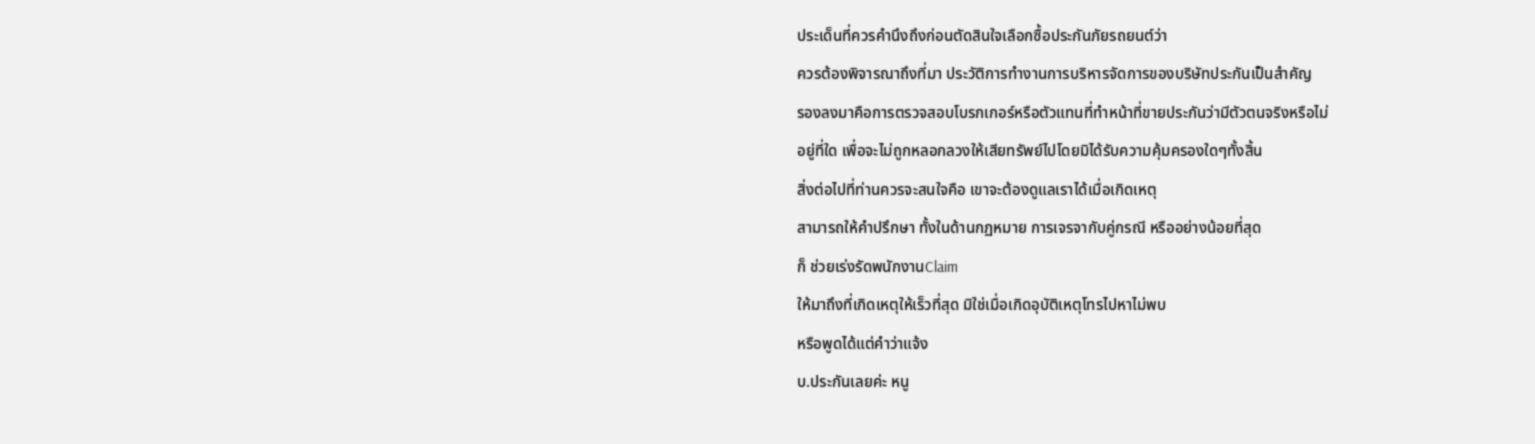ประเด็นที่ควรคำนึงถึงก่อนตัดสินใจเลือกซื้อประกันภัยรถยนต์ว่า
ควรต้องพิจารณาถึงที่มา ประวัติการทำงานการบริหารจัดการของบริษัทประกันเป็นสำคัญ
รองลงมาคือการตรวจสอบโบรกเกอร์หรือตัวแทนที่ทำหน้าที่ขายประกันว่ามีตัวตนจริงหรือไม่
อยู่ที่ใด เพื่อจะไม่ถูกหลอกลวงให้เสียทรัพย์ไปโดยมิได้รับความคุ้มครองใดๆทั้งสิ้น
สิ่งต่อไปที่ท่านควรจะสนใจคือ เขาจะต้องดูแลเราได้เมื่อเกิดเหตุ
สามารถให้คำปรึกษา ทั้งในด้านกฏหมาย การเจรจากับคู่กรณี หรืออย่างน้อยที่สุด
ก็ ช่วยเร่งรัดพนักงานClaim
ให้มาถึงที่เกิดเหตุให้เร็วที่สุด มิใช่เมื่อเกิดอุบัติเหตุโทรไปหาไม่พบ
หรือพูดได้แต่คำว่าแจ้ง
บ.ประกันเลยค่ะ หนู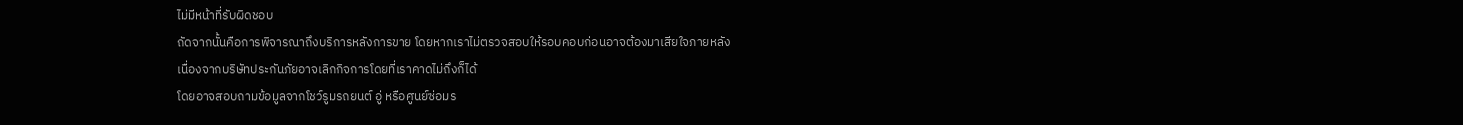ไม่มีหน้าที่รับผิดชอบ
ถัดจากนั้นคือการพิจารณาถึงบริการหลังการขาย โดยหากเราไม่ตรวจสอบให้รอบคอบก่อนอาจต้องมาเสียใจภายหลัง
เนื่องจากบริษัทประกันภัยอาจเลิกกิจการโดยที่เราคาดไม่ถึงก็ได้
โดยอาจสอบถามข้อมูลจากโชว์รูมรถยนต์ อู่ หรือศูนย์ซ่อมร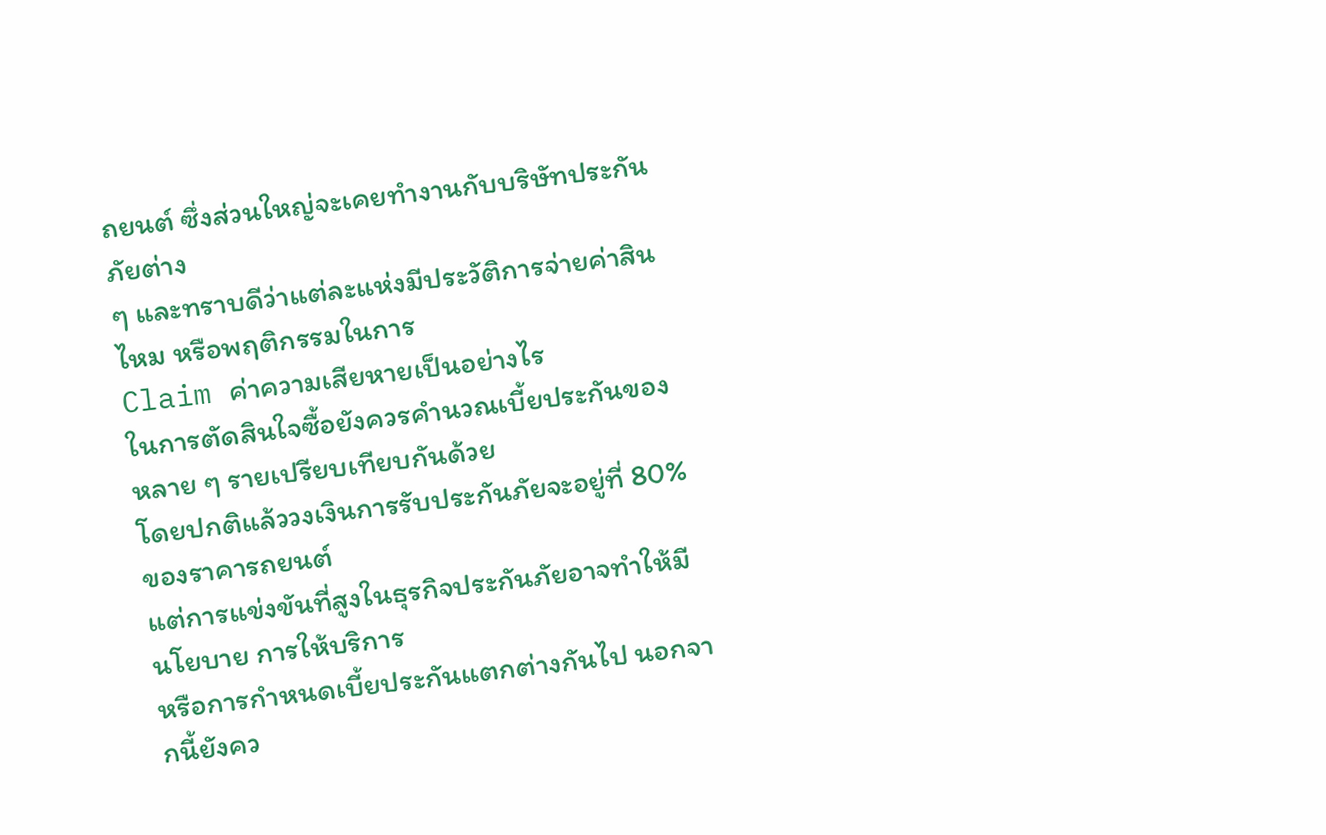ถยนต์ ซึ่งส่วนใหญ่จะเคยทำงานกับบริษัทประกันภัยต่าง
ๆ และทราบดีว่าแต่ละแห่งมีประวัติการจ่ายค่าสินไหม หรือพฤติกรรมในการ
Claim ค่าความเสียหายเป็นอย่างไร
ในการตัดสินใจซื้อยังควรคำนวณเบี้ยประกันของหลาย ๆ รายเปรียบเทียบกันด้วย
โดยปกติแล้ววงเงินการรับประกันภัยจะอยู่ที่ 80% ของราคารถยนต์
แต่การแข่งขันที่สูงในธุรกิจประกันภัยอาจทำให้มีนโยบาย การให้บริการ
หรือการกำหนดเบี้ยประกันแตกต่างกันไป นอกจากนี้ยังคว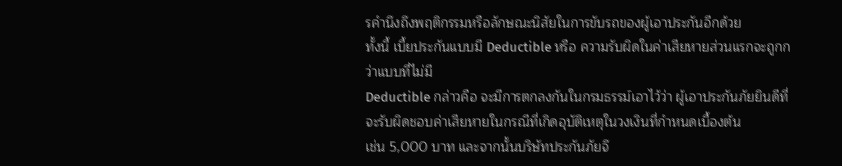รคำนึงถึงพฤติกรรมหรือลักษณะนิสัยในการขับรถของผู้เอาประกันอีกด้วย
ทั้งนี้ เบี้ยประกันแบบมี Deductible หรือ ความรับผิดในค่าเสียหายส่วนแรกจะถูกกว่าแบบที่ไม่มี
Deductible กล่าวคือ จะมีการตกลงกันในกรมธรรม์เอาไว้ว่า ผู้เอาประกันภัยยินดีที่จะรับผิดชอบค่าเสียหายในกรณีที่เกิดอุบัติเหตุในวงเงินที่กำหนดเบื้องต้น
เช่น 5,000 บาท และจากนั้นบริษัทประกันภัยจึ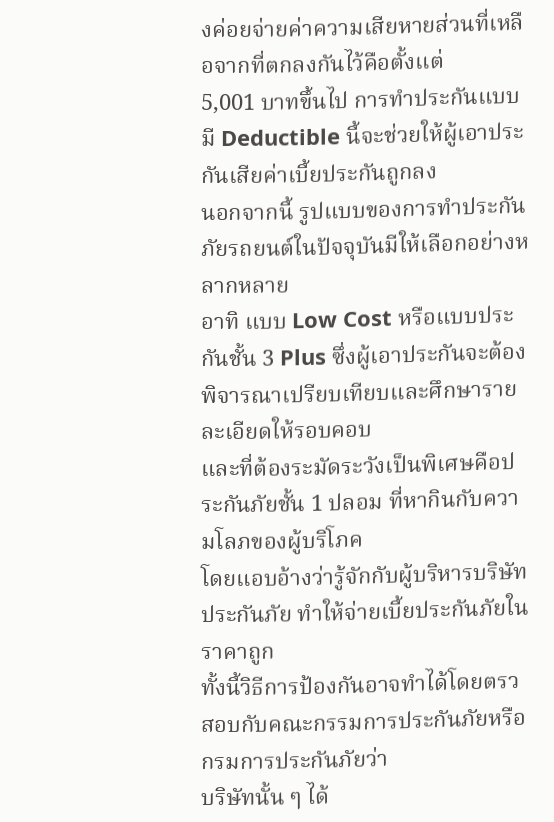งค่อยจ่ายค่าความเสียหายส่วนที่เหลือจากที่ตกลงกันไว้คือตั้งแต่
5,001 บาทขึ้นไป การทำประกันแบบมี Deductible นี้จะช่วยให้ผู้เอาประกันเสียค่าเบี้ยประกันถูกลง
นอกจากนี้ รูปแบบของการทำประกันภัยรถยนต์ในปัจจุบันมีให้เลือกอย่างหลากหลาย
อาทิ แบบ Low Cost หรือแบบประกันชั้น 3 Plus ซึ่งผู้เอาประกันจะต้องพิจารณาเปรียบเทียบและศึกษารายละเอียดให้รอบคอบ
และที่ต้องระมัดระวังเป็นพิเศษคือประกันภัยชั้น 1 ปลอม ที่หากินกับความโลภของผู้บริโภค
โดยแอบอ้างว่ารู้จักกับผู้บริหารบริษัทประกันภัย ทำให้จ่ายเบี้ยประกันภัยในราคาถูก
ทั้งนี้วิธีการป้องกันอาจทำได้โดยตรวสอบกับคณะกรรมการประกันภัยหรือกรมการประกันภัยว่า
บริษัทนั้น ๆ ได้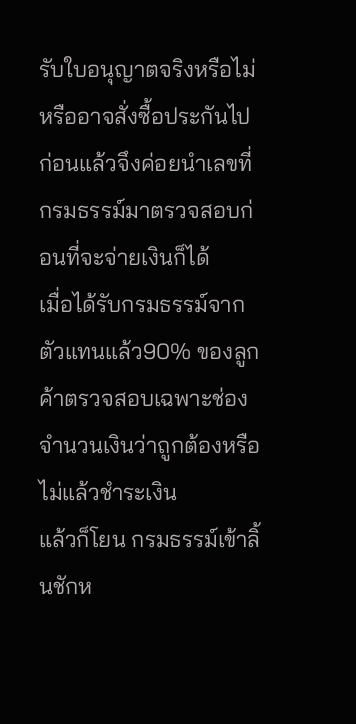รับใบอนุญาตจริงหรือไม่ หรืออาจสั่งซื้อประกันไปก่อนแล้วจึงค่อยนำเลขที่กรมธรรม์มาตรวจสอบก่อนที่จะจ่ายเงินก็ได้
เมื่อได้รับกรมธรรม์จากตัวแทนแล้ว90% ของลูกค้าตรวจสอบเฉพาะช่องจำนวนเงินว่าถูกต้องหรือไม่แล้วชำระเงิน
แล้วก็โยน กรมธรรม์เข้าลิ้นชักห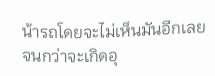น้ารถโดยจะไม่เห็นมันอีกเลยจนกว่าจะเกิดอุ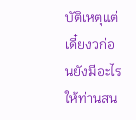บัติเหตุแต่เดี๋ยงวก่อนยังมีอะไรให้ท่านสน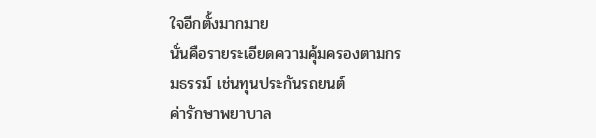ใจอีกตั้งมากมาย
นั่นคือรายระเอียดความคุ้มครองตามกรมธรรม์ เช่นทุนประกันรถยนต์
ค่ารักษาพยาบาล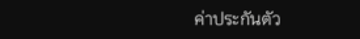ค่าประกันตัว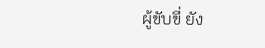ผู้ขับขี่ ยัง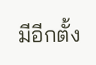มีอีกตั้ง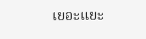เยอะแยะ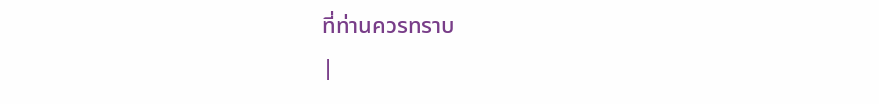ที่ท่านควรทราบ
|